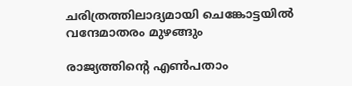ചരിത്രത്തിലാദ്യമായി ചെങ്കോട്ടയിൽ വന്ദേമാതരം മുഴങ്ങും

രാജ്യത്തിന്റെ എൺപതാം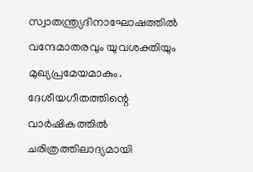സ്വാതന്ത്ര്യദിനാഘോഷത്തിൽ വന്ദേമാതരവും യുവശക്തിയും മുഖ്യപ്രമേയമാകും. ദേശീയഗീതത്തിന്റെ വാർഷികത്തിൽ ചരിത്രത്തിലാദ്യമായി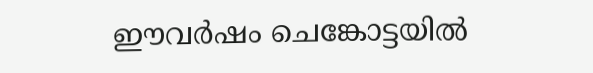ഈവർഷം ചെങ്കോട്ടയിൽ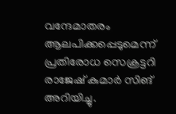വന്ദേമാതരം ആലപിക്കപ്പെടുമെന്ന് പ്രതിരോധ സെക്രട്ടറി രാജേഷ് കുമാർ സിങ് അറിയിച്ചു.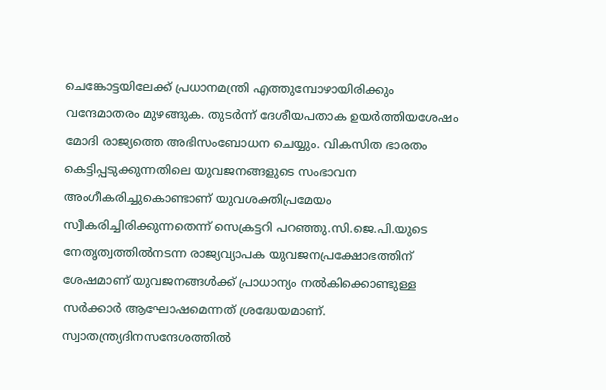ചെങ്കോട്ടയിലേക്ക് പ്രധാനമന്ത്രി എത്തുമ്പോഴായിരിക്കും വന്ദേമാതരം മുഴങ്ങുക. തുടർന്ന് ദേശീയപതാക ഉയർത്തിയശേഷം മോദി രാജ്യത്തെ അഭിസംബോധന ചെയ്യും. വികസിത ഭാരതം കെട്ടിപ്പടുക്കുന്നതിലെ യുവജനങ്ങളുടെ സംഭാവന അംഗീകരിച്ചുകൊണ്ടാണ് യുവശക്തിപ്രമേയം സ്വീകരിച്ചിരിക്കുന്നതെന്ന്‌ സെക്രട്ടറി പറഞ്ഞു.സി.ജെ.പി.യുടെ നേതൃത്വത്തിൽനടന്ന രാജ്യവ്യാപക യുവജനപ്രക്ഷോഭത്തിന് ശേഷമാണ് യുവജനങ്ങൾക്ക് പ്രാധാന്യം നൽകിക്കൊണ്ടുള്ള സർക്കാർ ആഘോഷമെന്നത് ശ്രദ്ധേയമാണ്. സ്വാതന്ത്ര്യദിനസന്ദേശത്തിൽ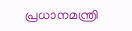പ്രധാനമന്ത്രി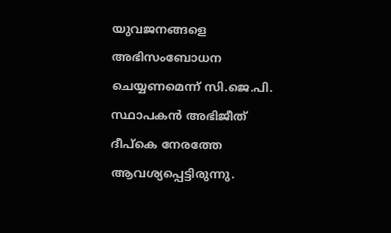യുവജനങ്ങളെ അഭിസംബോധന ചെയ്യണമെന്ന് സി.ജെ.പി. സ്ഥാപകൻ അഭിജീത് ദീപ്കെ നേരത്തേ ആവശ്യപ്പെട്ടിരുന്നു.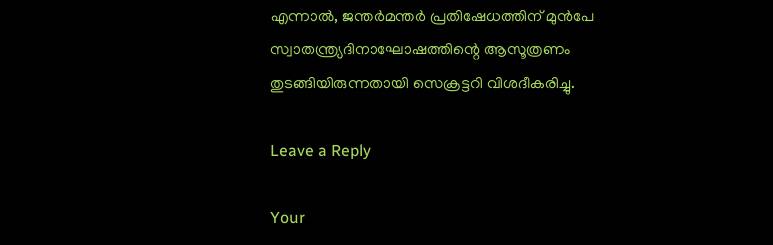എന്നാൽ, ജന്തർമന്തർ പ്രതിഷേധത്തിന് മുൻപേ സ്വാതന്ത്ര്യദിനാഘോഷത്തിന്റെ ആസൂത്രണം തുടങ്ങിയിരുന്നതായി സെക്രട്ടറി വിശദീകരിച്ചു.

Leave a Reply

Your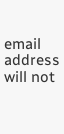email address will not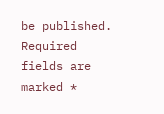be published. Required fields are marked *